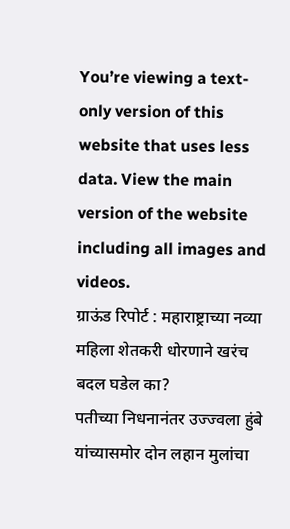You’re viewing a text-only version of this website that uses less data. View the main version of the website including all images and videos.
ग्राऊंड रिपोर्ट : महाराष्ट्राच्या नव्या महिला शेतकरी धोरणाने खरंच बदल घडेल का?
पतीच्या निधनानंतर उज्ज्वला हुंबे यांच्यासमोर दोन लहान मुलांचा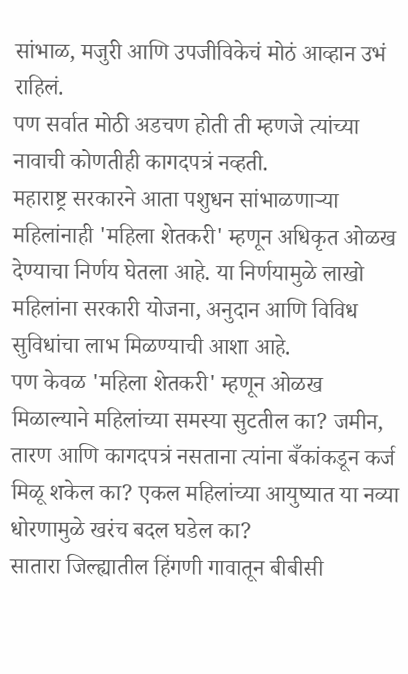सांभाळ, मजुरी आणि उपजीविकेचं मोठं आव्हान उभं राहिलं.
पण सर्वात मोठी अडचण होती ती म्हणजे त्यांच्या नावाची कोणतीही कागदपत्रं नव्हती.
महाराष्ट्र सरकारने आता पशुधन सांभाळणाऱ्या महिलांनाही 'महिला शेतकरी' म्हणून अधिकृत ओळख देण्याचा निर्णय घेतला आहे. या निर्णयामुळे लाखो महिलांना सरकारी योजना, अनुदान आणि विविध सुविधांचा लाभ मिळण्याची आशा आहे.
पण केवळ 'महिला शेतकरी' म्हणून ओळख मिळाल्याने महिलांच्या समस्या सुटतील का? जमीन, तारण आणि कागदपत्रं नसताना त्यांना बँकांकडून कर्ज मिळू शकेल का? एकल महिलांच्या आयुष्यात या नव्या धोरणामुळे खरंच बदल घडेल का?
सातारा जिल्ह्यातील हिंगणी गावातून बीबीसी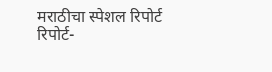मराठीचा स्पेशल रिपोर्ट
रिपोर्ट-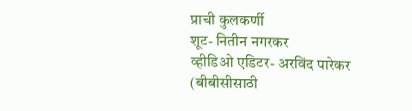प्राची कुलकर्णी
शूट- नितीन नगरकर
व्हीडिओ एडिटर- अरविंद पारेकर
(बीबीसीसाठी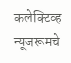कलेक्टिव्ह न्यूजरूमचे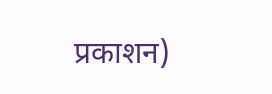प्रकाशन)